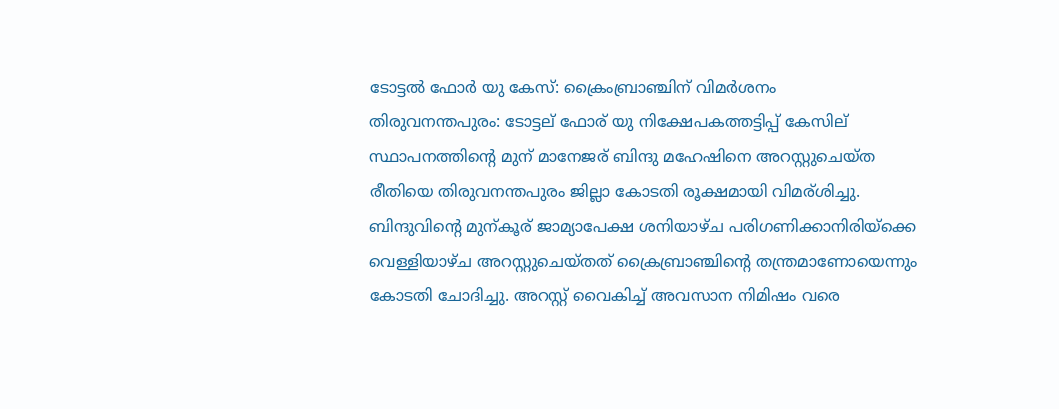ടോട്ടല്‍ ഫോര്‍ യു കേസ്‌: ക്രൈംബ്രാഞ്ചിന്‌ വിമര്‍ശനം
തിരുവനന്തപുരം: ടോട്ടല് ഫോര് യു നിക്ഷേപകത്തട്ടിപ്പ് കേസില് സ്ഥാപനത്തിന്റെ മുന് മാനേജര് ബിന്ദു മഹേഷിനെ അറസ്റ്റുചെയ്ത രീതിയെ തിരുവനന്തപുരം ജില്ലാ കോടതി രൂക്ഷമായി വിമര്ശിച്ചു.
ബിന്ദുവിന്റെ മുന്കൂര് ജാമ്യാപേക്ഷ ശനിയാഴ്ച പരിഗണിക്കാനിരിയ്ക്കെ വെള്ളിയാഴ്ച അറസ്റ്റുചെയ്തത് ക്രൈബ്രാഞ്ചിന്റെ തന്ത്രമാണോയെന്നും കോടതി ചോദിച്ചു. അറസ്റ്റ് വൈകിച്ച് അവസാന നിമിഷം വരെ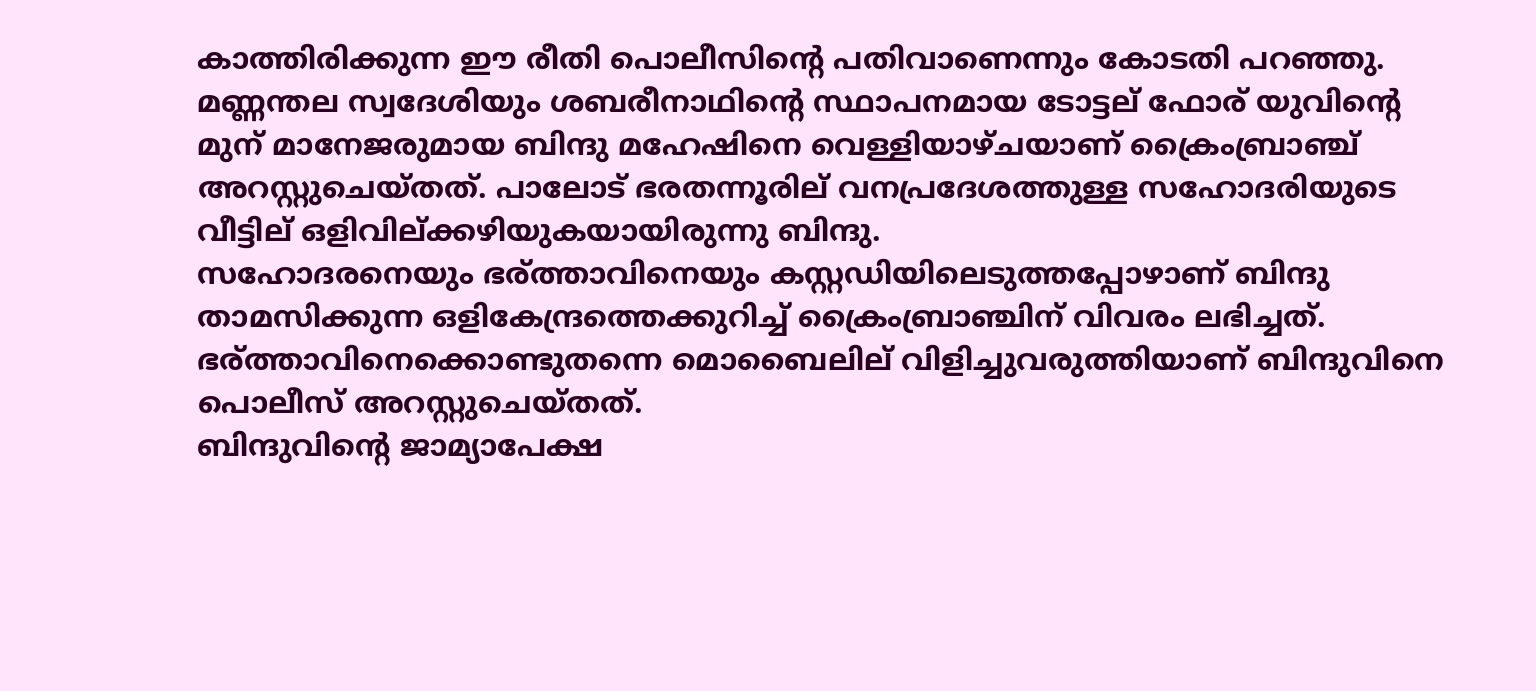കാത്തിരിക്കുന്ന ഈ രീതി പൊലീസിന്റെ പതിവാണെന്നും കോടതി പറഞ്ഞു.
മണ്ണന്തല സ്വദേശിയും ശബരീനാഥിന്റെ സ്ഥാപനമായ ടോട്ടല് ഫോര് യുവിന്റെ മുന് മാനേജരുമായ ബിന്ദു മഹേഷിനെ വെള്ളിയാഴ്ചയാണ് ക്രൈംബ്രാഞ്ച് അറസ്റ്റുചെയ്തത്. പാലോട് ഭരതന്നൂരില് വനപ്രദേശത്തുള്ള സഹോദരിയുടെ വീട്ടില് ഒളിവില്ക്കഴിയുകയായിരുന്നു ബിന്ദു.
സഹോദരനെയും ഭര്ത്താവിനെയും കസ്റ്റഡിയിലെടുത്തപ്പോഴാണ് ബിന്ദു താമസിക്കുന്ന ഒളികേന്ദ്രത്തെക്കുറിച്ച് ക്രൈംബ്രാഞ്ചിന് വിവരം ലഭിച്ചത്. ഭര്ത്താവിനെക്കൊണ്ടുതന്നെ മൊബൈലില് വിളിച്ചുവരുത്തിയാണ് ബിന്ദുവിനെ പൊലീസ് അറസ്റ്റുചെയ്തത്.
ബിന്ദുവിന്റെ ജാമ്യാപേക്ഷ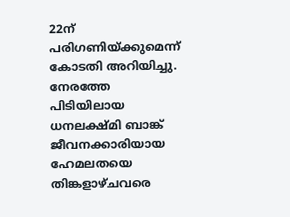22ന് പരിഗണിയ്ക്കുമെന്ന് കോടതി അറിയിച്ചു. നേരത്തേ പിടിയിലായ ധനലക്ഷ്മി ബാങ്ക് ജീവനക്കാരിയായ ഹേമലതയെ തിങ്കളാഴ്ചവരെ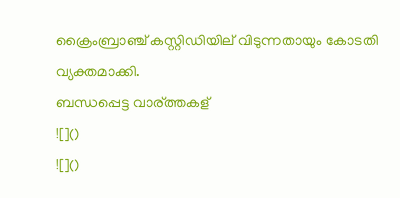ക്രൈംബ്രാഞ്ച് കസ്റ്റിഡിയില് വിടുന്നതായും കോടതി വ്യക്തമാക്കി.
ബന്ധപ്പെട്ട വാര്ത്തകള്
![]()
![]()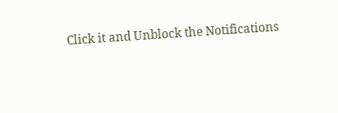Click it and Unblock the Notifications